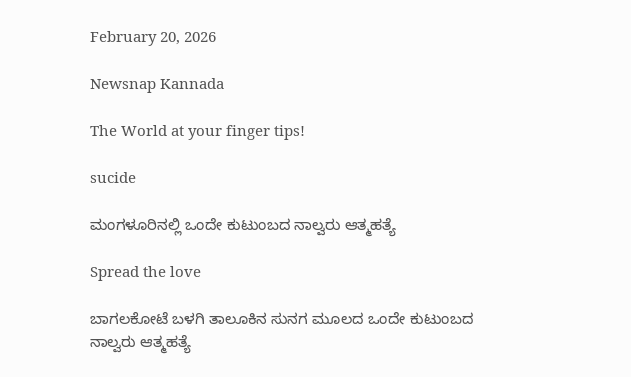February 20, 2026

Newsnap Kannada

The World at your finger tips!

sucide

ಮಂಗಳೂರಿನಲ್ಲಿ ಒಂದೇ ಕುಟುಂಬದ ನಾಲ್ವರು ಆತ್ಮಹತ್ಯೆ

Spread the love

ಬಾಗಲಕೋಟೆ ಬಳಗಿ ತಾಲೂಕಿನ ಸುನಗ ಮೂಲದ ಒಂದೇ ಕುಟುಂಬದ ನಾಲ್ವರು ಆತ್ಮಹತ್ಯೆ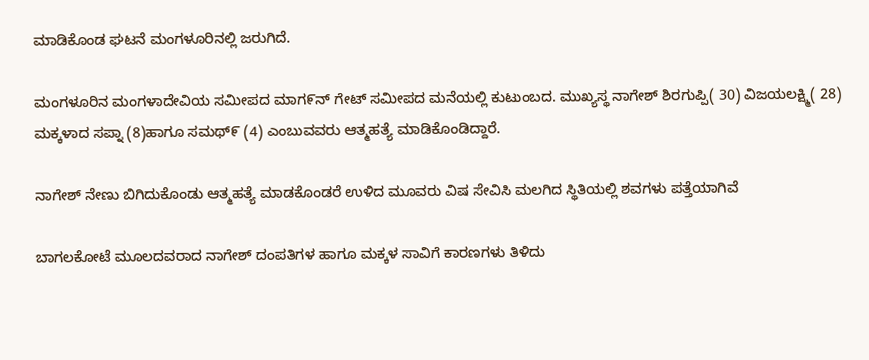ಮಾಡಿಕೊಂಡ ಘಟನೆ ಮಂಗಳೂರಿನಲ್ಲಿ ಜರುಗಿದೆ.

ಮಂಗಳೂರಿನ ಮಂಗಳಾದೇವಿಯ ಸಮೀಪದ ಮಾಗ೯ನ್ ಗೇಟ್ ಸಮೀಪದ ಮನೆಯಲ್ಲಿ ಕುಟುಂಬದ. ಮುಖ್ಯಸ್ಥ ನಾಗೇಶ್ ಶಿರಗುಪ್ಪಿ( 30) ವಿಜಯಲಕ್ಷ್ಮಿ( 28) ಮಕ್ಕಳಾದ ಸಪ್ನಾ (8)ಹಾಗೂ ಸಮಥ್೯ (4) ಎಂಬುವವರು ಆತ್ಮಹತ್ಯೆ ಮಾಡಿಕೊಂಡಿದ್ದಾರೆ.

ನಾಗೇಶ್ ನೇಣು ಬಿಗಿದುಕೊಂಡು ಆತ್ಮಹತ್ಯೆ ಮಾಡಕೊಂಡರೆ ಉಳಿದ ಮೂವರು ವಿಷ ಸೇವಿಸಿ ಮಲಗಿದ ಸ್ಥಿತಿಯಲ್ಲಿ ಶವಗಳು ಪತ್ತೆಯಾಗಿವೆ

ಬಾಗಲಕೋಟೆ ಮೂಲದವರಾದ ನಾಗೇಶ್ ದಂಪತಿಗಳ ಹಾಗೂ ಮಕ್ಕಳ ಸಾವಿಗೆ ಕಾರಣಗಳು ತಿಳಿದು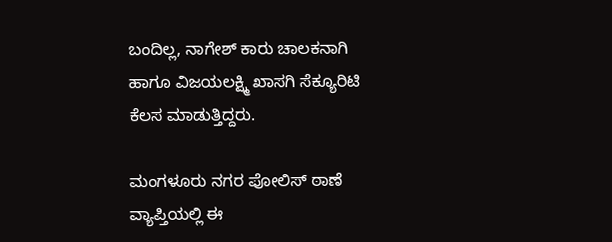ಬಂದಿಲ್ಲ, ನಾಗೇಶ್ ಕಾರು ಚಾಲಕನಾಗಿ ಹಾಗೂ ವಿಜಯಲಕ್ಷ್ಮಿ ಖಾಸಗಿ ಸೆಕ್ಯೂರಿಟಿ ಕೆಲಸ ಮಾಡುತ್ತಿದ್ದರು.

ಮಂಗಳೂರು ನಗರ ಪೋಲಿಸ್ ಠಾಣೆ ವ್ಯಾಪ್ತಿಯಲ್ಲಿ ಈ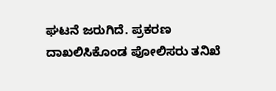ಘಟನೆ ಜರುಗಿದೆ. ಪ್ರಕರಣ ದಾಖಲಿಸಿಕೊಂಡ ಪೋಲಿಸರು ತನಿಖೆ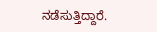ನಡೆಸುತ್ತಿದ್ದಾರೆ.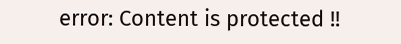error: Content is protected !!